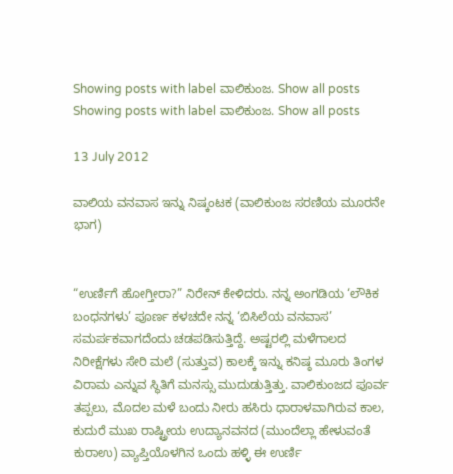Showing posts with label ವಾಲಿಕುಂಜ. Show all posts
Showing posts with label ವಾಲಿಕುಂಜ. Show all posts

13 July 2012

ವಾಲಿಯ ವನವಾಸ ಇನ್ನು ನಿಷ್ಕಂಟಕ (ವಾಲಿಕುಂಜ ಸರಣಿಯ ಮೂರನೇ ಭಾಗ)


“ಉರ್ಣಿಗೆ ಹೋಗ್ತೀರಾ?” ನಿರೇನ್ ಕೇಳಿದರು. ನನ್ನ ಅಂಗಡಿಯ ‘ಲೌಕಿಕ ಬಂಧನಗಳು’ ಪೂರ್ಣ ಕಳಚದೇ ನನ್ನ ‘ಬಿಸಿಲೆಯ ವನವಾಸ’ ಸಮರ್ಪಕವಾಗದೆಂದು ಚಡಪಡಿಸುತ್ತಿದ್ದೆ. ಅಷ್ಟರಲ್ಲಿ ಮಳೆಗಾಲದ ನಿರೀಕ್ಷೆಗಳು ಸೇರಿ ಮಲೆ (ಸುತ್ತುವ) ಕಾಲಕ್ಕೆ ಇನ್ನು ಕನಿಷ್ಠ ಮೂರು ತಿಂಗಳ ವಿರಾಮ ಎನ್ನುವ ಸ್ಥಿತಿಗೆ ಮನಸ್ಸು ಮುದುಡುತ್ತಿತ್ತು. ವಾಲಿಕುಂಜದ ಪೂರ್ವ ತಪ್ಪಲು, ಮೊದಲ ಮಳೆ ಬಂದು ನೀರು ಹಸಿರು ಧಾರಾಳವಾಗಿರುವ ಕಾಲ, ಕುದುರೆ ಮುಖ ರಾಷ್ಟ್ರೀಯ ಉದ್ಯಾನವನದ (ಮುಂದೆಲ್ಲಾ ಹೇಳುವಂತೆ ಕುರಾಉ) ವ್ಯಾಪ್ತಿಯೊಳಗಿನ ಒಂದು ಹಳ್ಳಿ ಈ ಉರ್ಣಿ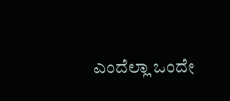ಎಂದೆಲ್ಲಾ ಒಂದೇ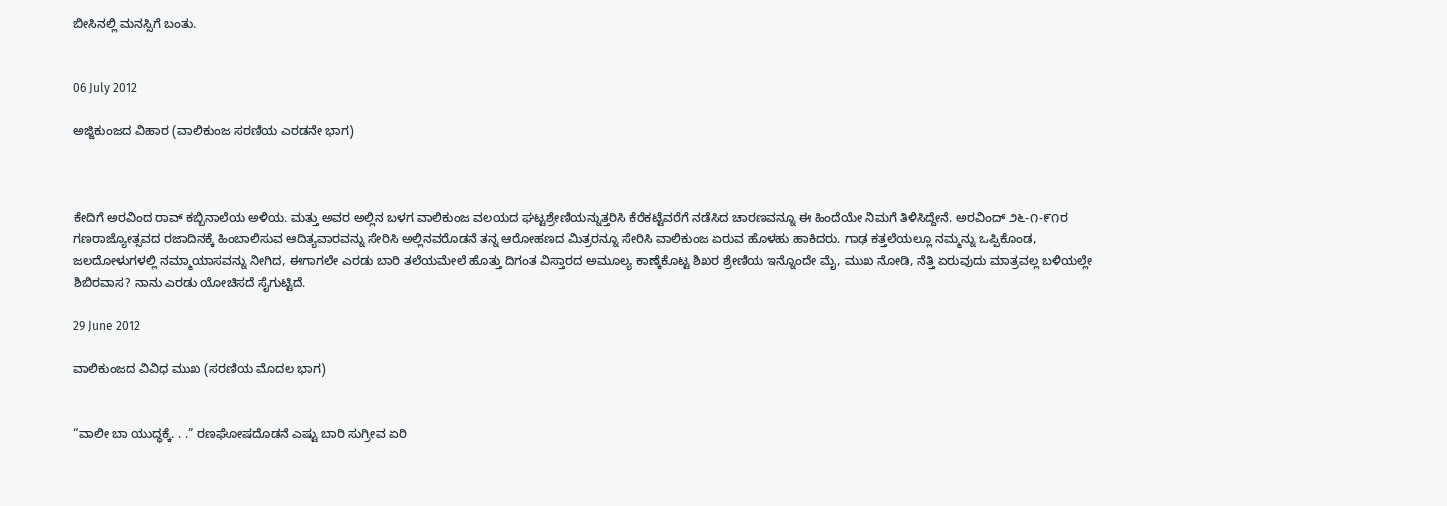ಬೀಸಿನಲ್ಲಿ ಮನಸ್ಸಿಗೆ ಬಂತು.


06 July 2012

ಅಜ್ಜಿಕುಂಜದ ವಿಹಾರ (ವಾಲಿಕುಂಜ ಸರಣಿಯ ಎರಡನೇ ಭಾಗ)



ಕೇದಿಗೆ ಅರವಿಂದ ರಾವ್ ಕಬ್ಬಿನಾಲೆಯ ಅಳಿಯ. ಮತ್ತು ಅವರ ಅಲ್ಲಿನ ಬಳಗ ವಾಲಿಕುಂಜ ವಲಯದ ಘಟ್ಟಶ್ರೇಣಿಯನ್ನುತ್ತರಿಸಿ ಕೆರೆಕಟ್ಟೆವರೆಗೆ ನಡೆಸಿದ ಚಾರಣವನ್ನೂ ಈ ಹಿಂದೆಯೇ ನಿಮಗೆ ತಿಳಿಸಿದ್ದೇನೆ. ಅರವಿಂದ್ ೨೬-೧-೯೧ರ ಗಣರಾಜ್ಯೋತ್ಸವದ ರಜಾದಿನಕ್ಕೆ ಹಿಂಬಾಲಿಸುವ ಆದಿತ್ಯವಾರವನ್ನು ಸೇರಿಸಿ ಅಲ್ಲಿನವರೊಡನೆ ತನ್ನ ಆರೋಹಣದ ಮಿತ್ರರನ್ನೂ ಸೇರಿಸಿ ವಾಲಿಕುಂಜ ಏರುವ ಹೊಳಹು ಹಾಕಿದರು. ಗಾಢ ಕತ್ತಲೆಯಲ್ಲೂ ನಮ್ಮನ್ನು ಒಪ್ಪಿಕೊಂಡ, ಜಲದೋಳುಗಳಲ್ಲಿ ನಮ್ಮಾಯಾಸವನ್ನು ನೀಗಿದ, ಈಗಾಗಲೇ ಎರಡು ಬಾರಿ ತಲೆಯಮೇಲೆ ಹೊತ್ತು ದಿಗಂತ ವಿಸ್ತಾರದ ಅಮೂಲ್ಯ ಕಾಣ್ಕೆಕೊಟ್ಟ ಶಿಖರ ಶ್ರೇಣಿಯ ಇನ್ನೊಂದೇ ಮೈ, ಮುಖ ನೋಡಿ, ನೆತ್ತಿ ಏರುವುದು ಮಾತ್ರವಲ್ಲ ಬಳಿಯಲ್ಲೇ ಶಿಬಿರವಾಸ? ನಾನು ಎರಡು ಯೋಚಿಸದೆ ಸೈಗುಟ್ಟಿದೆ.

29 June 2012

ವಾಲಿಕುಂಜದ ವಿವಿಧ ಮುಖ (ಸರಣಿಯ ಮೊದಲ ಭಾಗ)


“ವಾಲೀ ಬಾ ಯುದ್ಧಕ್ಕೆ. . .” ರಣಘೋಷದೊಡನೆ ಎಷ್ಟು ಬಾರಿ ಸುಗ್ರೀವ ಏರಿ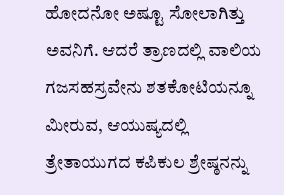ಹೋದನೋ ಅಷ್ಟೂ ಸೋಲಾಗಿತ್ತು ಅವನಿಗೆ. ಆದರೆ ತ್ರಾಣದಲ್ಲಿ ವಾಲಿಯ ಗಜಸಹಸ್ರವೇನು ಶತಕೋಟಿಯನ್ನೂ ಮೀರುವ, ಆಯುಷ್ಯದಲ್ಲಿ ತ್ರೇತಾಯುಗದ ಕಪಿಕುಲ ಶ್ರೇಷ್ಠನನ್ನು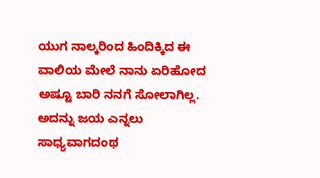ಯುಗ ನಾಲ್ಕರಿಂದ ಹಿಂದಿಕ್ಕಿದ ಈ ವಾಲಿಯ ಮೇಲೆ ನಾನು ಏರಿಹೋದ ಅಷ್ಟೂ ಬಾರಿ ನನಗೆ ಸೋಲಾಗಿಲ್ಲ. ಅದನ್ನು ಜಯ ಎನ್ನಲು ಸಾಧ್ಯವಾಗದಂಥ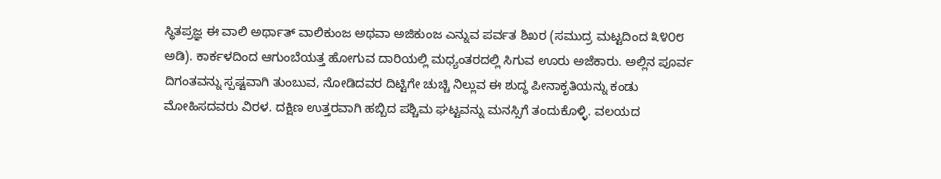ಸ್ಥಿತಪ್ರಜ್ಞ ಈ ವಾಲಿ ಅರ್ಥಾತ್ ವಾಲಿಕುಂಜ ಅಥವಾ ಅಜಿಕುಂಜ ಎನ್ನುವ ಪರ್ವತ ಶಿಖರ (ಸಮುದ್ರ ಮಟ್ಟದಿಂದ ೩೪೦೮ ಅಡಿ). ಕಾರ್ಕಳದಿಂದ ಆಗುಂಬೆಯತ್ತ ಹೋಗುವ ದಾರಿಯಲ್ಲಿ ಮಧ್ಯಂತರದಲ್ಲಿ ಸಿಗುವ ಊರು ಅಜೆಕಾರು. ಅಲ್ಲಿನ ಪೂರ್ವ ದಿಗಂತವನ್ನು ಸ್ಪಷ್ಟವಾಗಿ ತುಂಬುವ, ನೋಡಿದವರ ದಿಟ್ಟಿಗೇ ಚುಚ್ಚಿ ನಿಲ್ಲುವ ಈ ಶುದ್ಧ ಪೀನಾಕೃತಿಯನ್ನು ಕಂಡು ಮೋಹಿಸದವರು ವಿರಳ. ದಕ್ಷಿಣ ಉತ್ತರವಾಗಿ ಹಬ್ಬಿದ ಪಶ್ಚಿಮ ಘಟ್ಟವನ್ನು ಮನಸ್ಸಿಗೆ ತಂದುಕೊಳ್ಳಿ. ವಲಯದ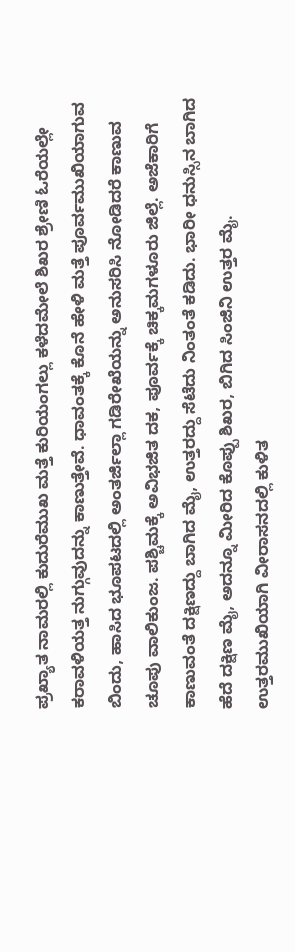ಪ್ರಖ್ಯಾತ ನಾಮರಲ್ಲಿ ಕುದುರೆಮುಖ ಮತ್ತೆ ಕುರಿಯಂಗಲ್ಲು ಕಳೆದಮೇಲೆ ಶಿಖರ ಶ್ರೇಣಿ ಓರೆಯಲ್ಲೇ ಕರಾವಳಿಯತ್ತ ನುಗ್ಗುವುದನ್ನು ಕಾಣುತ್ತೇವೆ. ಧಾವಂತಕ್ಕೆ ಕೊನೆ ಹೇಳಿ ಮತ್ತೆ ಪೂರ್ವಮುಖಿಯಾಗುವ ಬಿಂದು, ಹಾಸಿದ ಭೂಪಟದಲ್ಲಿ ಅಂತರ್ಜಿಲ್ಲಾ ಗಡಿರೇಖೆಯನ್ನು ಅನುಸರಿಸಿ ನೋಡಿದರೆ ಕಾಣುವ ಚೂಪು ವಾಲಿಕುಂಜ. ಪಶ್ಚಿಮಕ್ಕೆ ಅವಿಭಜಿತ ದಕ, ಪೂರ್ವಕ್ಕೆ ಚಿಕ್ಕಮಗಳೂರು ಜಿಲ್ಲೆ. ಅಜೆಕಾರಿಗೆ ಕಾಣುವಂತೆ ದಕ್ಷಿಣದ್ದು ಬಾಗಿದ ಮೈ, ಉತ್ತರದ್ದು ಸೆಟೆದು ನಿಂತಂತೆ ಕಡಿದು. ಭಾರೀ ಧನುಸ್ಸಿನ ಬಾಗಿದ ಹೆದೆ ದಕ್ಷಿಣ ಮೈ, ಅದನ್ನೂ ಮೀರಿದ ಕೊಪ್ಪು ಶಿಖರ, ಬಿಗಿದ ಸಿಂಜಿನಿ ಉತ್ತರ ಮೈ. ಉತ್ತರಮುಖಿಯಾಗಿ ವೀರಾಸನದಲ್ಲಿ ಕುಳಿತ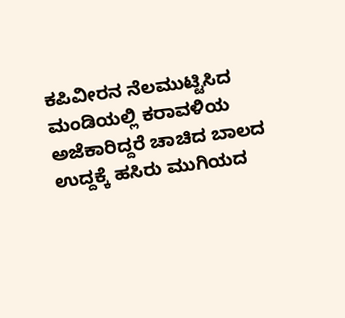ಕಪಿವೀರನ ನೆಲಮುಟ್ಟಿಸಿದ ಮಂಡಿಯಲ್ಲಿ ಕರಾವಳಿಯ ಅಜೆಕಾರಿದ್ದರೆ ಚಾಚಿದ ಬಾಲದ ಉದ್ದಕ್ಕೆ ಹಸಿರು ಮುಗಿಯದ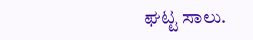ಘಟ್ಟ ಸಾಲು.